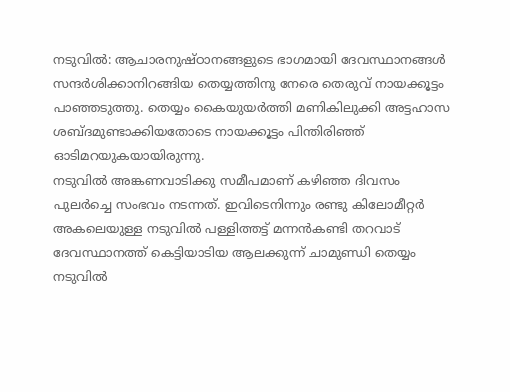നടുവിൽ: ആചാരനുഷ്ഠാനങ്ങളുടെ ഭാഗമായി ദേവസ്ഥാനങ്ങൾ സന്ദർശിക്കാനിറങ്ങിയ തെയ്യത്തിനു നേരെ തെരുവ് നായക്കൂട്ടം പാഞ്ഞടുത്തു. തെയ്യം കൈയുയർത്തി മണികിലുക്കി അട്ടഹാസ ശബ്ദമുണ്ടാക്കിയതോടെ നായക്കൂട്ടം പിന്തിരിഞ്ഞ് ഓടിമറയുകയായിരുന്നു.
നടുവിൽ അങ്കണവാടിക്കു സമീപമാണ് കഴിഞ്ഞ ദിവസം പുലർച്ചെ സംഭവം നടന്നത്. ഇവിടെനിന്നും രണ്ടു കിലോമീറ്റർ അകലെയുള്ള നടുവിൽ പള്ളിത്തട്ട് മന്നൻകണ്ടി തറവാട് ദേവസ്ഥാനത്ത് കെട്ടിയാടിയ ആലക്കുന്ന് ചാമുണ്ഡി തെയ്യം നടുവിൽ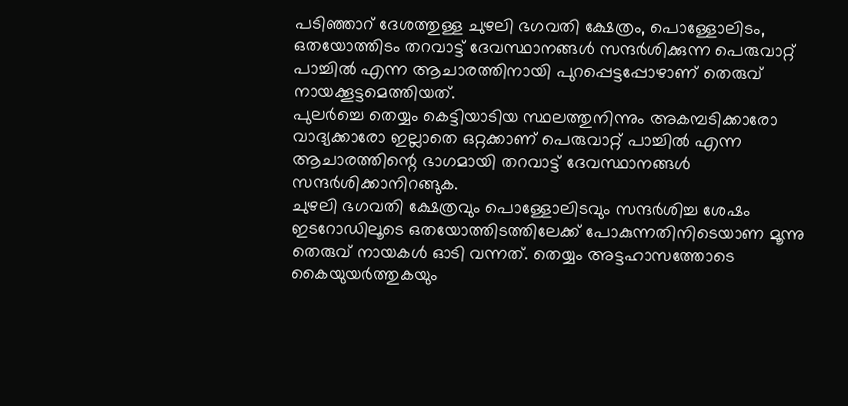പടിഞ്ഞാറ് ദേശത്തുള്ള ചുഴലി ഭഗവതി ക്ഷേത്രം, പൊള്ളോലിടം, ഒതയോത്തിടം തറവാട്ട് ദേവസ്ഥാനങ്ങൾ സന്ദർശിക്കുന്ന പെരുവാറ്റ് പാച്ചിൽ എന്ന ആചാരത്തിനായി പുറപ്പെട്ടപ്പോഴാണ് തെരുവ് നായക്കൂട്ടമെത്തിയത്.
പുലർച്ചെ തെയ്യം കെട്ടിയാടിയ സ്ഥലത്തുനിന്നും അകമ്പടിക്കാരോ വാദ്യക്കാരോ ഇല്ലാതെ ഒറ്റക്കാണ് പെരുവാറ്റ് പാച്ചിൽ എന്ന ആചാരത്തിന്റെ ഭാഗമായി തറവാട്ട് ദേവസ്ഥാനങ്ങൾ സന്ദർശിക്കാനിറങ്ങുക.
ചുഴലി ഭഗവതി ക്ഷേത്രവും പൊള്ളോലിടവും സന്ദർശിച്ച ശേഷം ഇടറോഡിലൂടെ ഒതയോത്തിടത്തിലേക്ക് പോകുന്നതിനിടെയാണ മൂന്നു തെരുവ് നായകൾ ഓടി വന്നത്. തെയ്യം അട്ടഹാസത്തോടെ കൈയുയർത്തുകയും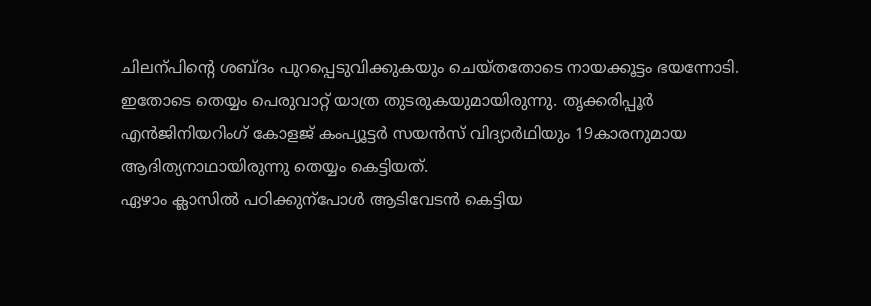ചിലന്പിന്റെ ശബ്ദം പുറപ്പെടുവിക്കുകയും ചെയ്തതോടെ നായക്കൂട്ടം ഭയന്നോടി. ഇതോടെ തെയ്യം പെരുവാറ്റ് യാത്ര തുടരുകയുമായിരുന്നു. തൃക്കരിപ്പൂർ എൻജിനിയറിംഗ് കോളജ് കംപ്യൂട്ടർ സയൻസ് വിദ്യാർഥിയും 19കാരനുമായ ആദിത്യനാഥായിരുന്നു തെയ്യം കെട്ടിയത്.
ഏഴാം ക്ലാസിൽ പഠിക്കുന്പോൾ ആടിവേടൻ കെട്ടിയ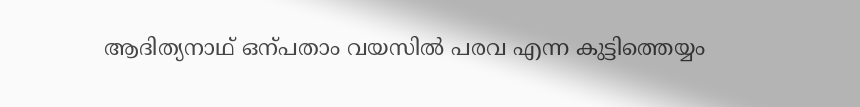ആദിത്യനാഥ് ഒന്പതാം വയസിൽ പരവ എന്ന കുട്ടിത്തെയ്യം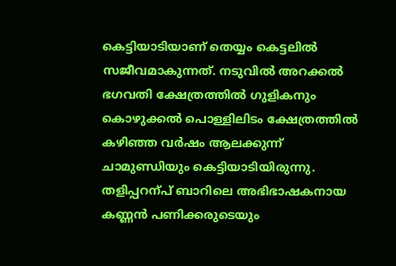കെട്ടിയാടിയാണ് തെയ്യം കെട്ടലിൽ സജീവമാകുന്നത്. നടുവിൽ അറക്കൽ ഭഗവതി ക്ഷേത്രത്തിൽ ഗുളികനും കൊഴുക്കൽ പൊള്ളിലിടം ക്ഷേത്രത്തിൽ കഴിഞ്ഞ വർഷം ആലക്കുന്ന് ചാമുണ്ഡിയും കെട്ടിയാടിയിരുന്നു. തളിപ്പറന്പ് ബാറിലെ അഭിഭാഷകനായ കണ്ണൻ പണിക്കരുടെയും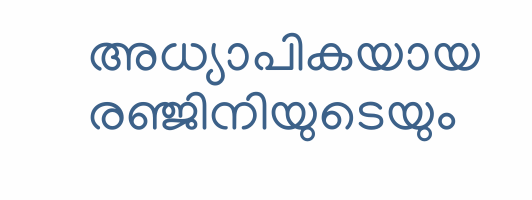അധ്യാപികയായ രഞ്ജിനിയുടെയും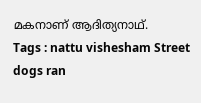മകനാണ് ആദിത്യനാഥ്.
Tags : nattu vishesham Street dogs ran